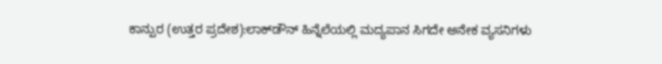ಕಾನ್ಪುರ (ಉತ್ತರ ಪ್ರದೇಶ):ಲಾಕ್‌ಡೌನ್‌ ಹಿನ್ನೆಲೆಯಲ್ಲಿ ಮದ್ಯಪಾನ ಸಿಗದೇ ಅನೇಕ ವ್ಯಸನಿಗಳು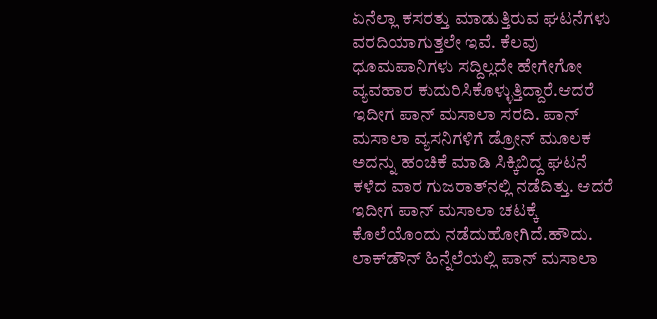ಏನೆಲ್ಲಾ ಕಸರತ್ತು ಮಾಡುತ್ತಿರುವ ಘಟನೆಗಳು ವರದಿಯಾಗುತ್ತಲೇ ಇವೆ. ಕೆಲವು ಧೂಮಪಾನಿಗಳು ಸದ್ದಿಲ್ಲದೇ ಹೇಗೇಗೋ ವ್ಯವಹಾರ ಕುದುರಿಸಿಕೊಳ್ಳುತ್ತಿದ್ದಾರೆ.ಆದರೆ ಇದೀಗ ಪಾನ್‌ ಮಸಾಲಾ ಸರದಿ. ಪಾನ್‌ ಮಸಾಲಾ ವ್ಯಸನಿಗಳಿಗೆ ಡ್ರೋನ್‌ ಮೂಲಕ ಅದನ್ನು ಹಂಚಿಕೆ ಮಾಡಿ ಸಿಕ್ಕಿಬಿದ್ದ ಘಟನೆ ಕಳೆದ ವಾರ ಗುಜರಾತ್‌ನಲ್ಲಿ ನಡೆದಿತ್ತು. ಆದರೆ ಇದೀಗ ಪಾನ್‌ ಮಸಾಲಾ ಚಟಕ್ಕೆ ಕೊಲೆಯೊಂದು ನಡೆದುಹೋಗಿದೆ.ಹೌದು. ಲಾಕ್‌ಡೌನ್‌ ಹಿನ್ನೆಲೆಯಲ್ಲಿ ಪಾನ್‌ ಮಸಾಲಾ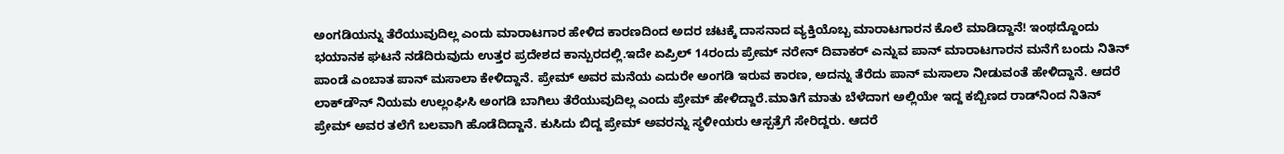ಅಂಗಡಿಯನ್ನು ತೆರೆಯುವುದಿಲ್ಲ ಎಂದು ಮಾರಾಟಗಾರ ಹೇಳಿದ ಕಾರಣದಿಂದ ಅದರ ಚಟಕ್ಕೆ ದಾಸನಾದ ವ್ಯಕ್ತಿಯೊಬ್ಬ ಮಾರಾಟಗಾರನ ಕೊಲೆ ಮಾಡಿದ್ದಾನೆ! ಇಂಥದ್ದೊಂದು ಭಯಾನಕ ಘಟನೆ ನಡೆದಿರುವುದು ಉತ್ತರ ಪ್ರದೇಶದ ಕಾನ್ಪುರದಲ್ಲಿ.ಇದೇ ಏಪ್ರಿಲ್‌ 14ರಂದು ಪ್ರೇಮ್‌ ನರೇನ್‌ ದಿವಾಕರ್‌ ಎನ್ನುವ ಪಾನ್‌ ಮಾರಾಟಗಾರನ ಮನೆಗೆ ಬಂದು ನಿತಿನ್‌ ಪಾಂಡೆ ಎಂಬಾತ ಪಾನ್‌ ಮಸಾಲಾ ಕೇಳಿದ್ದಾನೆ. ಪ್ರೇಮ್‌ ಅವರ ಮನೆಯ ಎದುರೇ ಅಂಗಡಿ ಇರುವ ಕಾರಣ, ಅದನ್ನು ತೆರೆದು ಪಾನ್‌ ಮಸಾಲಾ ನೀಡುವಂತೆ ಹೇಳಿದ್ದಾನೆ. ಆದರೆ ಲಾಕ್‌ಡೌನ್‌ ನಿಯಮ ಉಲ್ಲಂಘಿಸಿ ಅಂಗಡಿ ಬಾಗಿಲು ತೆರೆಯುವುದಿಲ್ಲ ಎಂದು ಪ್ರೇಮ್‌ ಹೇಳಿದ್ದಾರೆ.ಮಾತಿಗೆ ಮಾತು ಬೆಳೆದಾಗ ಅಲ್ಲಿಯೇ ಇದ್ದ ಕಬ್ಬಿಣದ ರಾಡ್‌ನಿಂದ ನಿತಿನ್‌ ಪ್ರೇಮ್‌ ಅವರ ತಲೆಗೆ ಬಲವಾಗಿ ಹೊಡೆದಿದ್ದಾನೆ. ಕುಸಿದು ಬಿದ್ದ ಪ್ರೇಮ್‌ ಅವರನ್ನು ಸ್ಥಳೀಯರು ಆಸ್ಪತ್ರೆಗೆ ಸೇರಿದ್ದರು. ಆದರೆ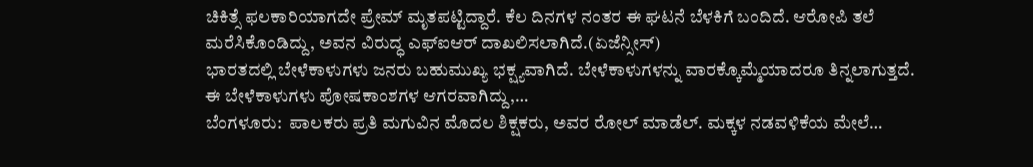ಚಿಕಿತ್ಸೆ ಫಲಕಾರಿಯಾಗದೇ ಪ್ರೇಮ್‌ ಮೃತಪಟ್ಟಿದ್ದಾರೆ. ಕೆಲ ದಿನಗಳ ನಂತರ ಈ ಘಟನೆ ಬೆಳಕಿಗೆ ಬಂದಿದೆ. ಆರೋಪಿ ತಲೆ ಮರೆಸಿಕೊಂಡಿದ್ದು, ಅವನ ವಿರುದ್ಧ ಎಫ್‌ಐಆರ್‌ ದಾಖಲಿಸಲಾಗಿದೆ.(ಏಜೆನ್ಸೀಸ್‌)
ಭಾರತದಲ್ಲಿ ಬೇಳೆಕಾಳುಗಳು ಜನರು ಬಹುಮುಖ್ಯ ಭಕ್ಷ್ಯವಾಗಿದೆ. ಬೇಳೆಕಾಳುಗಳನ್ನು ವಾರಕ್ಕೊಮ್ಮೆಯಾದರೂ ತಿನ್ನಲಾಗುತ್ತದೆ. ಈ ಬೇಳೆಕಾಳುಗಳು ಪೋಷಕಾಂಶಗಳ ಆಗರವಾಗಿದ್ದು,…
ಬೆಂಗಳೂರು:  ಪಾಲಕರು ಪ್ರತಿ ಮಗುವಿನ ಮೊದಲ ಶಿಕ್ಷಕರು, ಅವರ ರೋಲ್ ಮಾಡೆಲ್. ಮಕ್ಕಳ ನಡವಳಿಕೆಯ ಮೇಲೆ…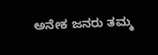ಅನೇಕ ಜನರು ತಮ್ಮ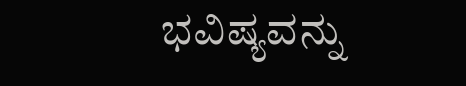ಭವಿಷ್ಯವನ್ನು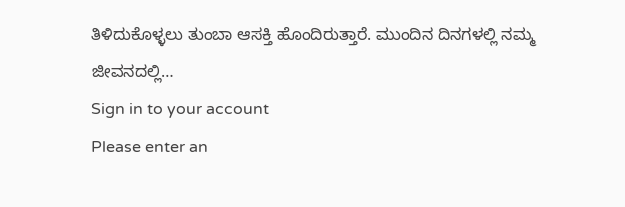ತಿಳಿದುಕೊಳ್ಳಲು ತುಂಬಾ ಆಸಕ್ತಿ ಹೊಂದಿರುತ್ತಾರೆ. ಮುಂದಿನ ದಿನಗಳಲ್ಲಿ ನಮ್ಮ ಜೀವನದಲ್ಲಿ…
Sign in to your account
Please enter an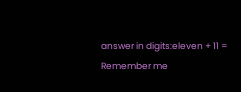answer in digits:eleven + 11 =
Remember me